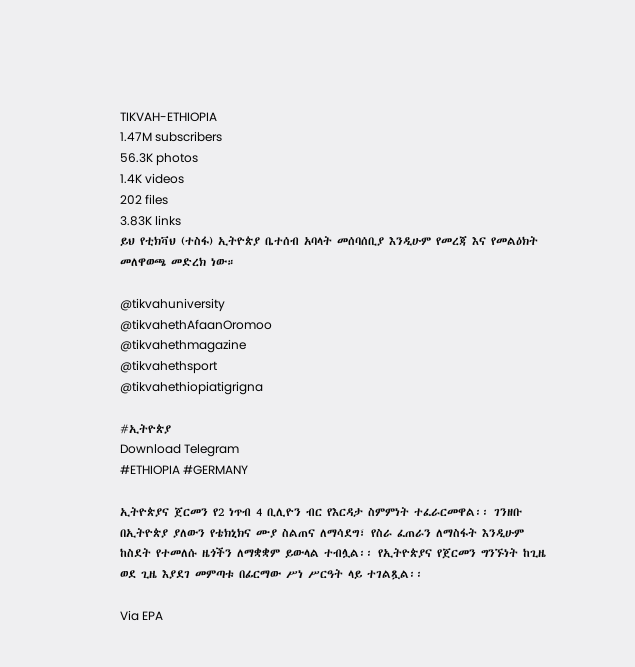TIKVAH-ETHIOPIA
1.47M subscribers
56.3K photos
1.4K videos
202 files
3.83K links
ይህ የቲክቫህ (ተስፋ) ኢትዮጵያ ቤተሰብ አባላት መሰባሰቢያ እንዲሁም የመረጃ እና የመልዕክት መለዋወጫ መድረክ ነው።

@tikvahuniversity
@tikvahethAfaanOromoo
@tikvahethmagazine
@tikvahethsport
@tikvahethiopiatigrigna

#ኢትዮጵያ
Download Telegram
#ETHIOPIA #GERMANY

ኢትዮጵያና ጀርመን የ2 ነጥብ 4 ቢሊዮን ብር የእርዳታ ስምምነት ተፈራርመዋል፡፡ ገንዘቡ በኢትዮጵያ ያለውን የቴክኒክና ሙያ ስልጠና ለማሳደግ፣ የስራ ፈጠራን ለማስፋት እንዲሁም ከስደት የተመለሱ ዜጎችን ለማቋቋም ይውላል ተብሏል፡፡ የኢትዮጵያና የጀርመን ግንኙነት ከጊዜ ወደ ጊዜ እያደገ መምጣቱ በፊርማው ሥነ ሥርዓት ላይ ተገልጿል፡፡

Via EPA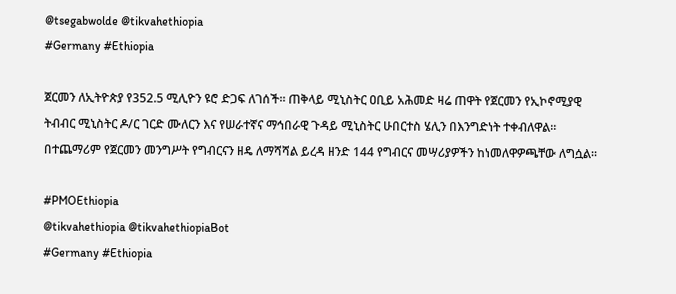@tsegabwolde @tikvahethiopia
#Germany #Ethiopia

ጀርመን ለኢትዮጵያ የ352.5 ሚሊዮን ዩሮ ድጋፍ ለገሰች። ጠቅላይ ሚኒስትር ዐቢይ አሕመድ ዛሬ ጠዋት የጀርመን የኢኮኖሚያዊ ትብብር ሚኒስትር ዶ/ር ገርድ ሙለርን እና የሠራተኛና ማኅበራዊ ጉዳይ ሚኒስትር ሁበርተስ ሄሊን በእንግድነት ተቀብለዋል። በተጨማሪም የጀርመን መንግሥት የግብርናን ዘዴ ለማሻሻል ይረዳ ዘንድ 144 የግብርና መሣሪያዎችን ከነመለዋዎጫቸው ለግሷል።

#PMOEthiopia
@tikvahethiopia @tikvahethiopiaBot
#Germany #Ethiopia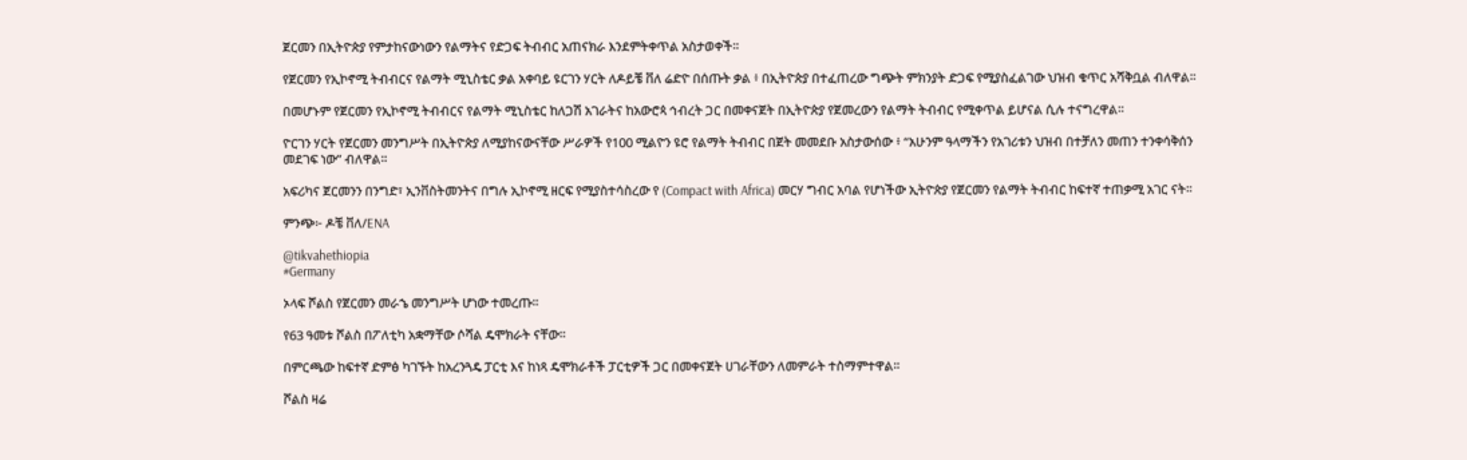ጀርመን በኢትዮጵያ የምታከናውነውን የልማትና የድጋፍ ትብብር አጠናክራ እንደምትቀጥል አስታወቀች።

የጀርመን የኢኮኖሚ ትብብርና የልማት ሚኒስቴር ቃል አቀባይ ዩርገን ሃርት ለዶይቼ ቨለ ሬድዮ በሰጡት ቃል ፥ በኢትዮጵያ በተፈጠረው ግጭት ምክንያት ድጋፍ የሚያስፈልገው ህዝብ ቁጥር አሻቅቧል ብለዋል።

በመሆኑም የጀርመን የኢኮኖሚ ትብብርና የልማት ሚኒስቴር ከለጋሽ አገራትና ከአውሮጳ ኅብረት ጋር በመቀናጀት በኢትዮጵያ የጀመረውን የልማት ትብብር የሚቀጥል ይሆናል ሲሉ ተናግረዋል።

ዮርገን ሃርት የጀርመን መንግሥት በኢትዮጵያ ለሚያከናውናቸው ሥራዎች የ100 ሚልዮን ዩሮ የልማት ትብብር በጀት መመደቡ አስታውሰው ፥ “አሁንም ዓላማችን የአገሪቱን ህዝብ በተቻለን መጠን ተንቀሳቅሰን መደገፍ ነው” ብለዋል።

አፍሪካና ጀርመንን በንግድ፣ ኢንቨስትመንትና በግሉ ኢኮኖሚ ዘርፍ የሚያስተሳስረው የ (Compact with Africa) መርሃ ግብር አባል የሆነችው ኢትዮጵያ የጀርመን የልማት ትብብር ከፍተኛ ተጠቃሚ አገር ናት።

ምንጭ፦ ዶቼ ቨለ/ENA

@tikvahethiopia
#Germany

ኦላፍ ሾልስ የጀርመን መራኄ መንግሥት ሆነው ተመረጡ።

የ63 ዓመቱ ሾልስ በፖለቲካ አቋማቸው ሶሻል ዴሞክራት ናቸው።

በምርጫው ከፍተኛ ድምፅ ካገኙት ከአረንጓዴ ፓርቲ እና ከነጻ ዴሞክራቶች ፓርቲዎች ጋር በመቀናጀት ሀገራቸውን ለመምራት ተስማምተዋል።

ሾልስ ዛሬ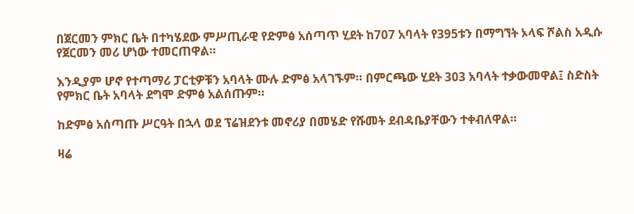በጀርመን ምክር ቤት በተካሄደው ምሥጢራዊ የድምፅ አሰጣጥ ሂደት ከ707 አባላት የ395ቱን በማግኘት ኦላፍ ሾልስ አዲሱ የጀርመን መሪ ሆነው ተመርጠዋል።

እንዲያም ሆኖ የተጣማሪ ፓርቲዎቹን አባላት ሙሉ ድምፅ አላገኙም። በምርጫው ሂደት 303 አባላት ተቃውመዋል፤ ስድስት የምክር ቤት አባላት ደግሞ ድምፅ አልሰጡም።

ከድምፅ አሰጣጡ ሥርዓት በኋላ ወደ ፕሬዝደንቱ መኖሪያ በመሄድ የሹመት ደብዳቤያቸውን ተቀብለዋል።

ዛሬ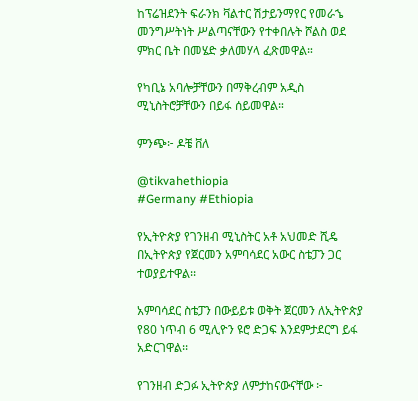ከፕሬዝደንት ፍራንክ ቫልተር ሽታይንማየር የመራኄ መንግሥትነት ሥልጣናቸውን የተቀበሉት ሾልስ ወደ ምክር ቤት በመሄድ ቃለመሃላ ፈጽመዋል።

የካቢኔ አባሎቻቸውን በማቅረብም አዲስ ሚኒስትሮቻቸውን በይፋ ሰይመዋል።

ምንጭ፦ ዶቼ ቨለ

@tikvahethiopia
#Germany #Ethiopia

የኢትዮጵያ የገንዘብ ሚኒስትር አቶ አህመድ ሺዴ በኢትዮጵያ የጀርመን አምባሳደር አውር ስቴፓን ጋር ተወያይተዋል፡፡

አምባሳደር ስቴፓን በውይይቱ ወቅት ጀርመን ለኢትዮጵያ የ80 ነጥብ 6 ሚሊዮን ዩሮ ድጋፍ እንደምታደርግ ይፋ አድርገዋል፡፡

የገንዘብ ድጋፉ ኢትዮጵያ ለምታከናውናቸው ፦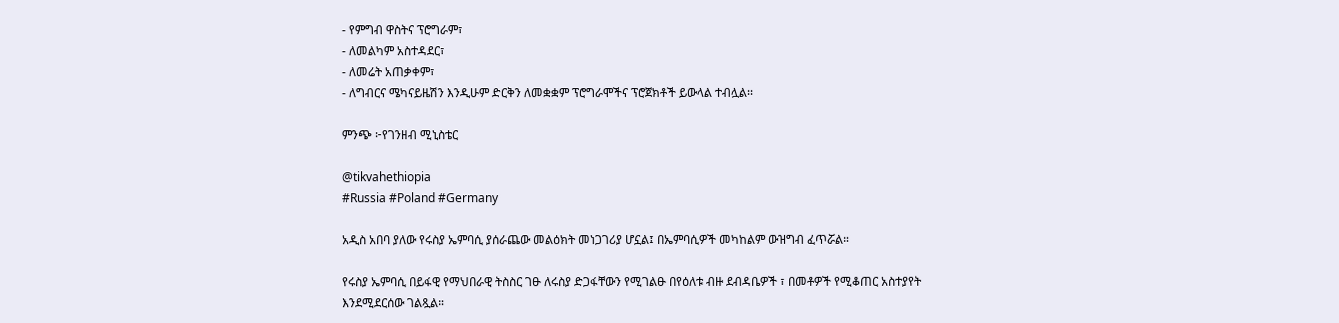- የምግብ ዋስትና ፕሮግራም፣
- ለመልካም አስተዳደር፣
- ለመሬት አጠቃቀም፣
- ለግብርና ሜካናይዜሽን እንዲሁም ድርቅን ለመቋቋም ፕሮግራሞችና ፕሮጀክቶች ይውላል ተብሏል፡፡

ምንጭ ፦የገንዘብ ሚኒስቴር

@tikvahethiopia
#Russia #Poland #Germany

አዲስ አበባ ያለው የሩስያ ኤምባሲ ያሰራጨው መልዕክት መነጋገሪያ ሆኗል፤ በኤምባሲዎች መካከልም ውዝግብ ፈጥሯል።

የሩስያ ኤምባሲ በይፋዊ የማህበራዊ ትስስር ገፁ ለሩስያ ድጋፋቸውን የሚገልፁ በየዕለቱ ብዙ ደብዳቤዎች ፣ በመቶዎች የሚቆጠር አስተያየት እንደሚደርሰው ገልጿል።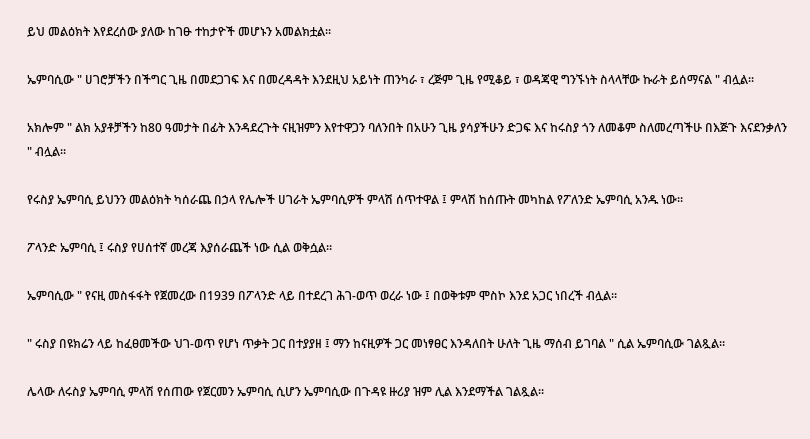ይህ መልዕክት እየደረሰው ያለው ከገፁ ተከታዮች መሆኑን አመልክቷል።

ኤምባሲው " ሀገሮቻችን በችግር ጊዜ በመደጋገፍ እና በመረዳዳት እንደዚህ አይነት ጠንካራ ፣ ረጅም ጊዜ የሚቆይ ፣ ወዳጃዊ ግንኙነት ስላላቸው ኩራት ይሰማናል " ብሏል።

አክሎም " ልክ አያቶቻችን ከ80 ዓመታት በፊት እንዳደረጉት ናዚዝምን እየተዋጋን ባለንበት በአሁን ጊዜ ያሳያችሁን ድጋፍ እና ከሩስያ ጎን ለመቆም ስለመረጣችሁ በእጅጉ እናደንቃለን " ብሏል።

የሩስያ ኤምባሲ ይህንን መልዕክት ካሰራጨ በኃላ የሌሎች ሀገራት ኤምባሲዎች ምላሽ ሰጥተዋል ፤ ምላሽ ከሰጡት መካከል የፖለንድ ኤምባሲ አንዱ ነው።

ፖላንድ ኤምባሲ ፤ ሩስያ የሀሰተኛ መረጃ እያሰራጨች ነው ሲል ወቅሷል።

ኤምባሲው " የናዚ መስፋፋት የጀመረው በ1939 በፖላንድ ላይ በተደረገ ሕገ-ወጥ ወረራ ነው ፤ በወቅቱም ሞስኮ እንደ አጋር ነበረች ብሏል።

" ሩስያ በዩክሬን ላይ ከፈፀመችው ህገ-ወጥ የሆነ ጥቃት ጋር በተያያዘ ፤ ማን ከናዚዎች ጋር መነፃፀር እንዳለበት ሁለት ጊዜ ማሰብ ይገባል " ሲል ኤምባሲው ገልጿል።

ሌላው ለሩስያ ኤምባሲ ምላሽ የሰጠው የጀርመን ኤምባሲ ሲሆን ኤምባሲው በጉዳዩ ዙሪያ ዝም ሊል እንደማችል ገልጿል።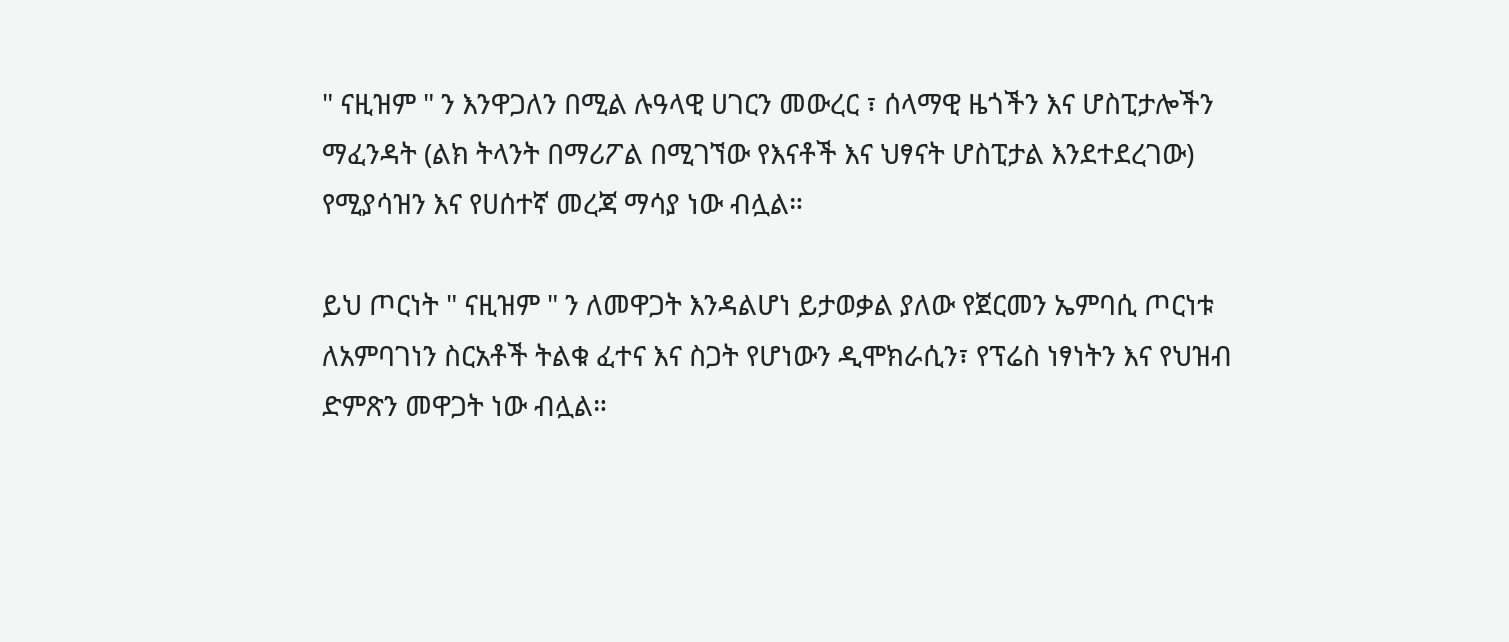" ናዚዝም " ን እንዋጋለን በሚል ሉዓላዊ ሀገርን መውረር ፣ ሰላማዊ ዜጎችን እና ሆስፒታሎችን ማፈንዳት (ልክ ትላንት በማሪፖል በሚገኘው የእናቶች እና ህፃናት ሆስፒታል እንደተደረገው) የሚያሳዝን እና የሀሰተኛ መረጃ ማሳያ ነው ብሏል።

ይህ ጦርነት " ናዚዝም " ን ለመዋጋት እንዳልሆነ ይታወቃል ያለው የጀርመን ኤምባሲ ጦርነቱ ለአምባገነን ስርአቶች ትልቁ ፈተና እና ስጋት የሆነውን ዲሞክራሲን፣ የፕሬስ ነፃነትን እና የህዝብ ድምጽን መዋጋት ነው ብሏል።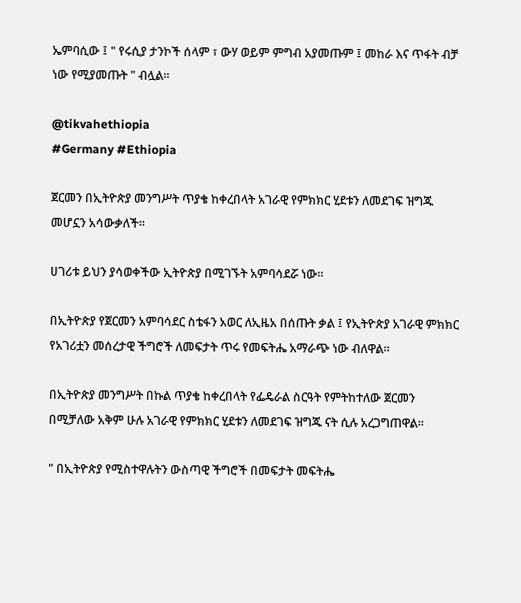ኤምባሲው ፤ " የሩሲያ ታንኮች ሰላም ፣ ውሃ ወይም ምግብ አያመጡም ፤ መከራ እና ጥፋት ብቻ ነው የሚያመጡት " ብሏል።

@tikvahethiopia
#Germany #Ethiopia

ጀርመን በኢትዮጵያ መንግሥት ጥያቄ ከቀረበላት አገራዊ የምክክር ሂደቱን ለመደገፍ ዝግጁ መሆኗን አሳውቃለች።

ሀገሪቱ ይህን ያሳወቀችው ኢትዮጵያ በሚገኙት አምባሳደሯ ነው።

በኢትዮጵያ የጀርመን አምባሳደር ስቴፋን አወር ለኢዜአ በሰጡት ቃል ፤ የኢትዮጵያ አገራዊ ምክክር የአገሪቷን መሰረታዊ ችግሮች ለመፍታት ጥሩ የመፍትሔ አማራጭ ነው ብለዋል።

በኢትዮጵያ መንግሥት በኩል ጥያቄ ከቀረበላት የፌዴራል ስርዓት የምትከተለው ጀርመን በሚቻለው አቅም ሁሉ አገራዊ የምክክር ሂደቱን ለመደገፍ ዝግጁ ናት ሲሉ አረጋግጠዋል።

" በኢትዮጵያ የሚስተዋሉትን ውስጣዊ ችግሮች በመፍታት መፍትሔ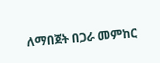ለማበጀት በጋራ መምከር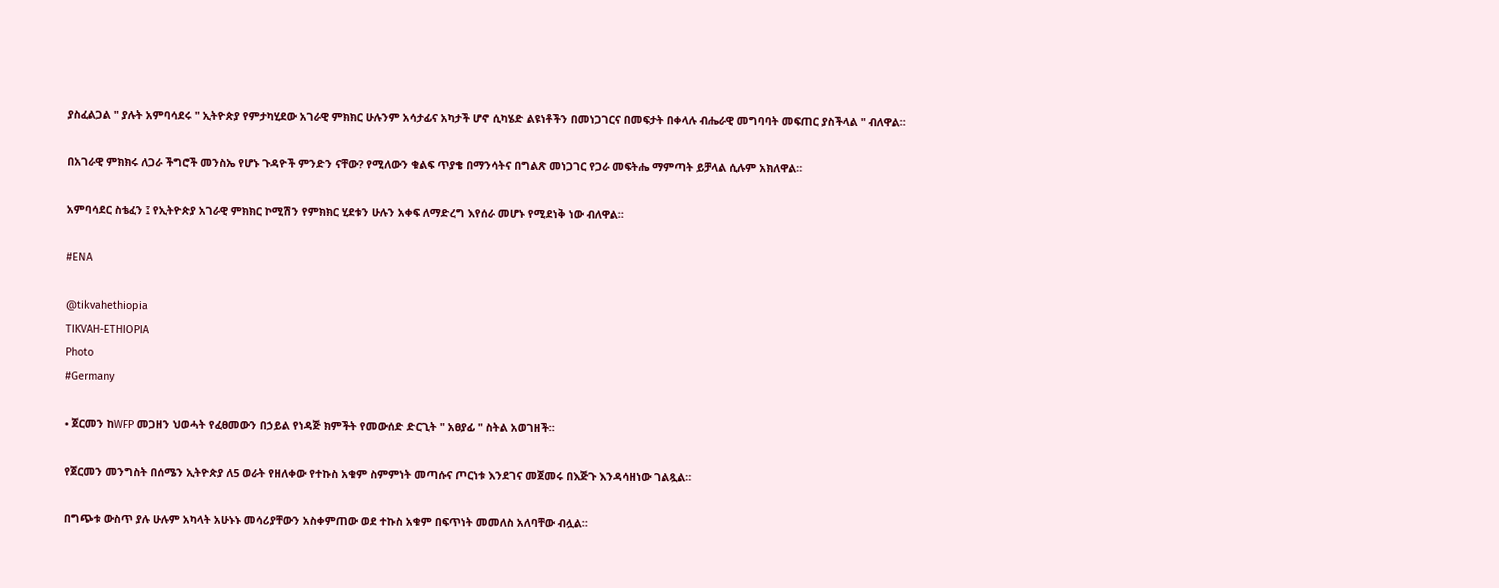ያስፈልጋል " ያሉት አምባሳደሩ " ኢትዮጵያ የምታካሂደው አገራዊ ምክክር ሁሉንም አሳታፊና አካታች ሆኖ ሲካሄድ ልዩነቶችን በመነጋገርና በመፍታት በቀላሉ ብሔራዊ መግባባት መፍጠር ያስችላል " ብለዋል።

በአገራዊ ምክክሩ ለጋራ ችግሮች መንስኤ የሆኑ ጉዳዮች ምንድን ናቸው? የሚለውን ቁልፍ ጥያቄ በማንሳትና በግልጽ መነጋገር የጋራ መፍትሔ ማምጣት ይቻላል ሲሉም አክለዋል።

አምባሳደር ስቴፈን ፤ የኢትዮጵያ አገራዊ ምክክር ኮሚሽን የምክክር ሂደቱን ሁሉን አቀፍ ለማድረግ እየሰራ መሆኑ የሚደነቅ ነው ብለዋል።

#ENA

@tikvahethiopia
TIKVAH-ETHIOPIA
Photo
#Germany

• ጀርመን ከWFP መጋዘን ህወሓት የፈፀመውን በኃይል የነዳጅ ክምችት የመውሰድ ድርጊት " አፀያፊ " ስትል አወገዘች።

የጀርመን መንግስት በሰሜን ኢትዮጵያ ለ5 ወራት የዘለቀው የተኩስ አቁም ስምምነት መጣሱና ጦርነቱ እንደገና መጀመሩ በእጅጉ እንዳሳዘነው ገልጿል።

በግጭቱ ውስጥ ያሉ ሁሉም አካላት አሁኑኑ መሳሪያቸውን አስቀምጠው ወደ ተኩስ አቁም በፍጥነት መመለስ አለባቸው ብሏል።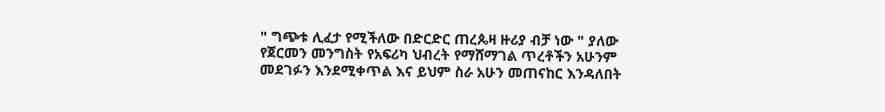" ግጭቱ ሊፈታ የሚችለው በድርድር ጠረጴዛ ዙሪያ ብቻ ነው " ያለው የጀርመን መንግስት የአፍሪካ ህብረት የማሸማገል ጥረቶችን አሁንም መደገፉን እንደሚቀጥል እና ይህም ስራ አሁን መጠናከር እንዳለበት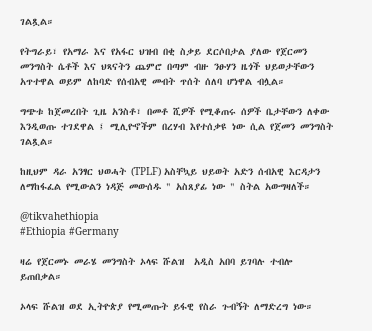ገልጿል።

የትግራይ፣ የአማራ እና የአፋር ህዝብ በቂ ስቃይ ደርሶበታል ያለው የጀርመን መንግስት ሴቶች እና ህጻናትን ጨምሮ በጣም ብዙ ንፁሃን ዜጎች ህይወታቸውን አጥተዋል ወይም ለከባድ የሰብአዊ መብት ጥሰት ሰለባ ሆነዋል ብሏል።

ግጭቱ ከጀመረበት ጊዜ አንስቶ፣ በመቶ ሺዎች የሚቆጠሩ ሰዎች ቤታቸውን ለቀው እንዲወጡ ተገደዋል ፤ ሚሊዮኖችም በረሃብ እየተሰቃዩ ነው ሲል የጀመን መንግስት ገልጿል።

ከዚህም ዳራ አንፃር ህወሓት (TPLF) አስቸኳይ ህይወት አድን ሰብአዊ እርዳታን ለማከፋፈል የሚውልን ነዳጅ መውሰዱ " አስጸያፊ ነው " ስትል አውግዛለች።

@tikvahethiopia
#Ethiopia #Germany

ዛሬ የጀርመኑ መራሄ መንግስት ኦላፍ ሹልዝ  አዲስ አበባ ይገባሉ ተብሎ ይጠበቃል።

ኦላፍ ሹልዝ ወደ ኢትዮጵያ የሚመጡት ይፋዊ የስራ ጉብኝት ለማድረግ ነው።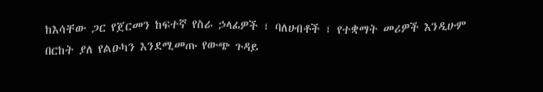ከእሳቸው ጋር የጀርመን ከፍተኛ የስራ ኃላፊዎች ፣ ባለሀብቶች ፣ የተቋማት መሪዎች እንዲሁም በርከት ያለ የልዑካን እንደሚመጡ የውጭ ጉዳይ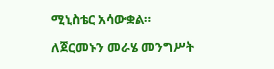ሚኒስቴር አሳውቋል።

ለጀርመኑን መራሄ መንግሥት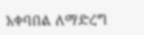አቀባበል ለማድረግ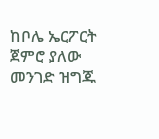ከቦሌ ኤርፖርት ጀምሮ ያለው መንገድ ዝግጁ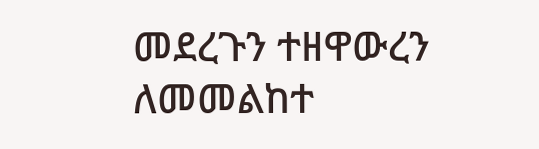መደረጉን ተዘዋውረን ለመመልከተ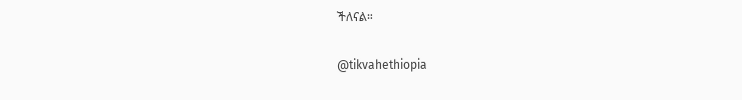ችለናል።

@tikvahethiopia